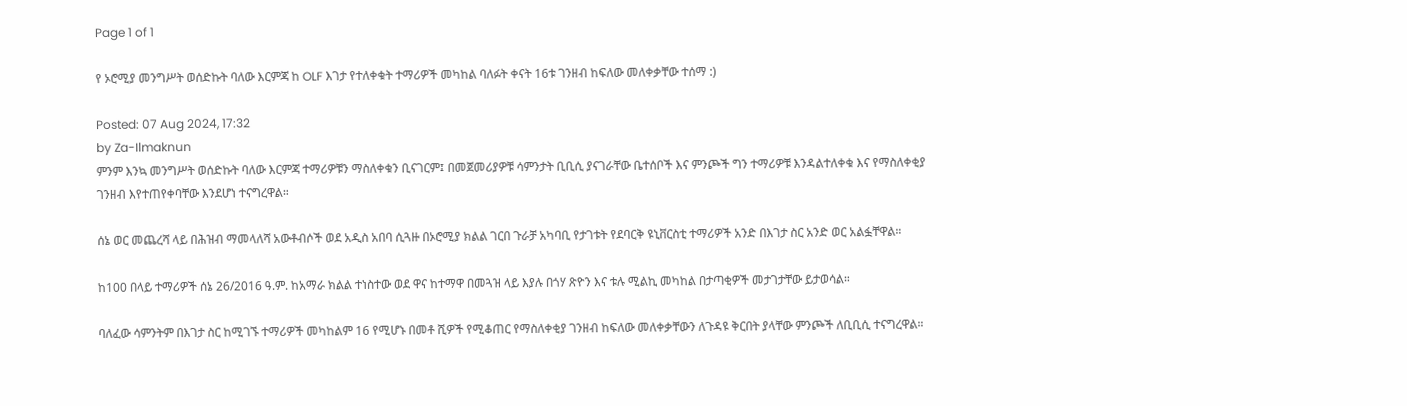Page 1 of 1

የ ኦሮሚያ መንግሥት ወሰድኩት ባለው እርምጃ ከ OLF እገታ የተለቀቁት ተማሪዎች መካከል ባለፉት ቀናት 16ቱ ገንዘብ ከፍለው መለቀቃቸው ተሰማ :)

Posted: 07 Aug 2024, 17:32
by Za-Ilmaknun
ምንም እንኳ መንግሥት ወሰድኩት ባለው እርምጃ ተማሪዎቹን ማስለቀቁን ቢናገርም፤ በመጀመሪያዎቹ ሳምንታት ቢቢሲ ያናገራቸው ቤተሰቦች እና ምንጮች ግን ተማሪዎቹ እንዳልተለቀቁ እና የማስለቀቂያ ገንዘብ እየተጠየቀባቸው እንደሆነ ተናግረዋል።

ሰኔ ወር መጨረሻ ላይ በሕዝብ ማመላለሻ አውቶብሶች ወደ አዲስ አበባ ሲጓዙ በኦሮሚያ ክልል ገርበ ጉራቻ አካባቢ የታገቱት የደባርቅ ዩኒቨርስቲ ተማሪዎች አንድ በእገታ ስር አንድ ወር አልፏቸዋል።

ከ100 በላይ ተማሪዎች ሰኔ 26/2016 ዓ.ም. ከአማራ ክልል ተነስተው ወደ ዋና ከተማዋ በመጓዝ ላይ እያሉ በጎሃ ጽዮን እና ቱሉ ሚልኪ መካከል በታጣቂዎች መታገታቸው ይታወሳል።

ባለፈው ሳምንትም በእገታ ስር ከሚገኙ ተማሪዎች መካከልም 16 የሚሆኑ በመቶ ሺዎች የሚቆጠር የማስለቀቂያ ገንዘብ ከፍለው መለቀቃቸውን ለጉዳዩ ቅርበት ያላቸው ምንጮች ለቢቢሲ ተናግረዋል።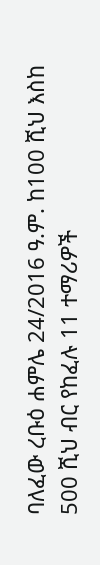ባለፈው ረቡዕ ሐምሌ 24/2016 ዓ.ም. ከ100 ሺህ እስከ 500 ሺህ ብር የከፈሉ 11 ተማሪዎች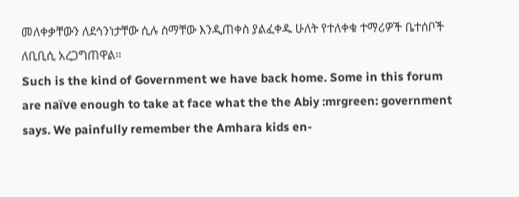መለቀቃቸውን ለደኅንነታቸው ሲሉ ስማቸው እንዲጠቀስ ያልፈቀዱ ሁለት የተለቀቁ ተማሪዎች ቤተሰቦች ለቢቢሲ አረጋግጠዋል።
Such is the kind of Government we have back home. Some in this forum are naïve enough to take at face what the the Abiy :mrgreen: government says. We painfully remember the Amhara kids en-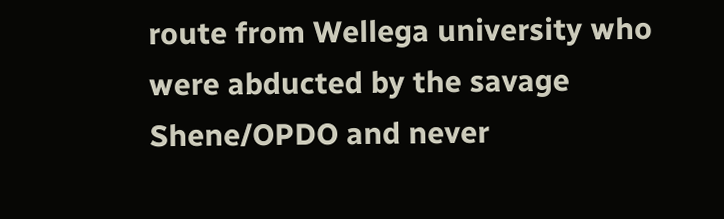route from Wellega university who were abducted by the savage Shene/OPDO and never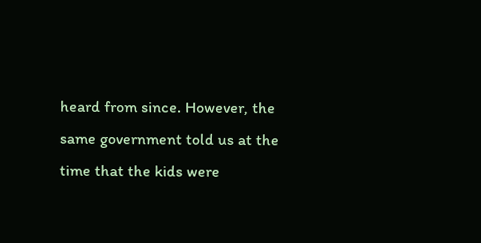heard from since. However, the same government told us at the time that the kids were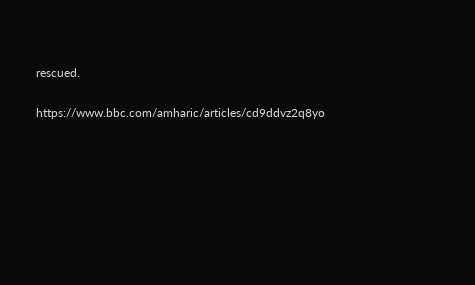rescued.

https://www.bbc.com/amharic/articles/cd9ddvz2q8yo